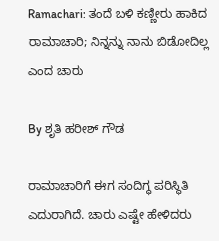Ramachari: ತಂದೆ ಬಳಿ ಕಣ್ಣೀರು ಹಾಕಿದ ರಾಮಾಚಾರಿ; ನಿನ್ನನ್ನು ನಾನು ಬಿಡೋದಿಲ್ಲ ಎಂದ ಚಾರು

By ಶೃತಿ ಹರೀಶ್ ಗೌಡ

ರಾಮಾಚಾರಿಗೆ ಈಗ ಸಂದಿಗ್ಧ ಪರಿಸ್ಥಿತಿ ಎದುರಾಗಿದೆ. ಚಾರು ಎಷ್ಟೇ ಹೇಳಿದರು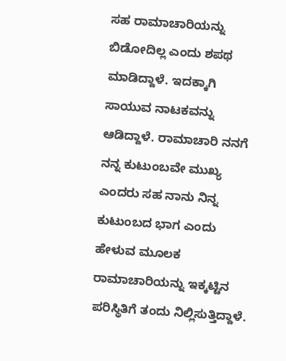ಸಹ ರಾಮಾಚಾರಿಯನ್ನು ಬಿಡೋದಿಲ್ಲ ಎಂದು ಶಪಥ ಮಾಡಿದ್ದಾಳೆ. ಇದಕ್ಕಾಗಿ ಸಾಯುವ ನಾಟಕವನ್ನು ಆಡಿದ್ದಾಳೆ. ರಾಮಾಚಾರಿ ನನಗೆ ನನ್ನ ಕುಟುಂಬವೇ ಮುಖ್ಯ ಎಂದರು ಸಹ ನಾನು ನಿನ್ನ ಕುಟುಂಬದ ಭಾಗ ಎಂದು ಹೇಳುವ ಮೂಲಕ ರಾಮಾಚಾರಿಯನ್ನು ಇಕ್ಕಟ್ಟಿನ ಪರಿಸ್ಥಿತಿಗೆ ತಂದು ನಿಲ್ಲಿಸುತ್ತಿದ್ದಾಳೆ.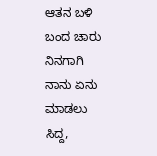ಆತನ ಬಳಿ ಬಂದ ಚಾರು ನಿನಗಾಗಿ ನಾನು ಏನು ಮಾಡಲು ಸಿದ್ದ,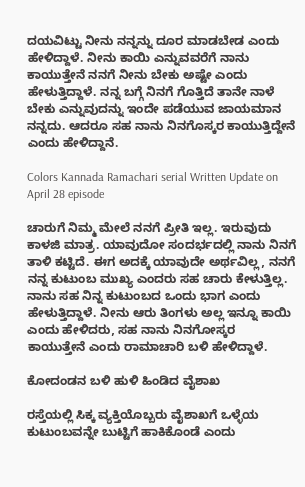ದಯವಿಟ್ಟು ನೀನು ನನ್ನನ್ನು‌ ದೂರ ಮಾಡಬೇಡ ಎಂದು ಹೇಳಿದ್ದಾಳೆ. ನೀನು ಕಾಯಿ ಎನ್ನುವವರೆಗೆ ನಾನು ಕಾಯುತ್ತೇನೆ ನನಗೆ ನೀನು ಬೇಕು ಅಷ್ಟೇ ಎಂದು ಹೇಳುತ್ತಿದ್ದಾಳೆ. ನನ್ನ ಬಗ್ಗೆ ನಿನಗೆ ಗೊತ್ತಿದೆ ತಾನೇ ನಾಳೆ ಬೇಕು ಎನ್ನುವುದನ್ನು ಇಂದೇ ಪಡೆಯುವ ಜಾಯಮಾನ ನನ್ನದು. ಆದರೂ ಸಹ ನಾನು ನಿನಗೊಸ್ಕರ ಕಾಯುತ್ತಿದ್ದೇನೆ ಎಂದು ಹೇಳಿದ್ದಾನೆ.

Colors Kannada Ramachari serial Written Update on April 28 episode

ಚಾರುಗೆ ನಿಮ್ಮ ಮೇಲೆ ನನಗೆ ಪ್ರೀತಿ ಇಲ್ಲ. ಇರುವುದು ಕಾಳಜಿ ಮಾತ್ರ. ಯಾವುದೋ ಸಂದರ್ಭದಲ್ಲಿ ನಾನು ನಿನಗೆ ತಾಳಿ ಕಟ್ಟಿದೆ. ಈಗ ಅದಕ್ಕೆ ಯಾವುದೇ ಅರ್ಥವಿಲ್ಲ, ನನಗೆ ನನ್ನ ಕುಟುಂಬ ಮುಖ್ಯ ಎಂದರು ಸಹ ಚಾರು ಕೇಳುತ್ತಿಲ್ಲ. ನಾನು ಸಹ ನಿನ್ನ ಕುಟುಂಬದ ಒಂದು ಭಾಗ ಎಂದು ಹೇಳುತ್ತಿದ್ದಾಳೆ. ನೀನು ಆರು ತಿಂಗಳು ಅಲ್ಲ ಇನ್ನೂ ಕಾಯಿ ಎಂದು ಹೇಳಿದರು, ಸಹ ನಾನು ನಿನಗೋಸ್ಕರ ಕಾಯುತ್ತೇನೆ ಎಂದು ರಾಮಾಚಾರಿ ಬಳಿ ಹೇಳಿದ್ದಾಳೆ.

ಕೋದಂಡನ ಬಳಿ ಹುಳಿ ಹಿಂಡಿದ ವೈಶಾಖ

ರಸ್ತೆಯಲ್ಲಿ ಸಿಕ್ಕ ವ್ಯಕ್ತಿಯೊಬ್ಬರು ವೈಶಾಖಗೆ ಒಳ್ಳೆಯ ಕುಟುಂಬವನ್ನೇ ಬುಟ್ಟಿಗೆ ಹಾಕಿಕೊಂಡೆ ಎಂದು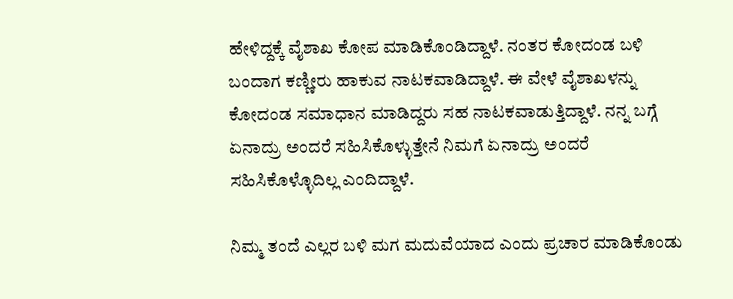ಹೇಳಿದ್ದಕ್ಕೆ ವೈಶಾಖ ಕೋಪ ಮಾಡಿಕೊಂಡಿದ್ದಾಳೆ. ನಂತರ ಕೋದಂಡ ಬಳಿ ಬಂದಾಗ ಕಣ್ಣೀರು ಹಾಕುವ ನಾಟಕವಾಡಿದ್ದಾಳೆ. ಈ ವೇಳೆ ವೈಶಾಖಳನ್ನು ಕೋದಂಡ ಸಮಾಧಾನ ಮಾಡಿದ್ದರು ಸಹ ನಾಟಕವಾಡುತ್ತಿದ್ದಾಳೆ. ನನ್ನ ಬಗ್ಗೆ ಏನಾದ್ರು ಅಂದರೆ ಸಹಿಸಿಕೊಳ್ಳುತ್ತೇನೆ ನಿಮಗೆ ಏನಾದ್ರು ಅಂದರೆ ಸಹಿಸಿಕೊಳ್ಳೊದಿಲ್ಲ ಎಂದಿದ್ದಾಳೆ.

ನಿಮ್ಮ ತಂದೆ ಎಲ್ಲರ ಬಳಿ ಮಗ ಮದುವೆಯಾದ ಎಂದು ಪ್ರಚಾರ ಮಾಡಿಕೊಂಡು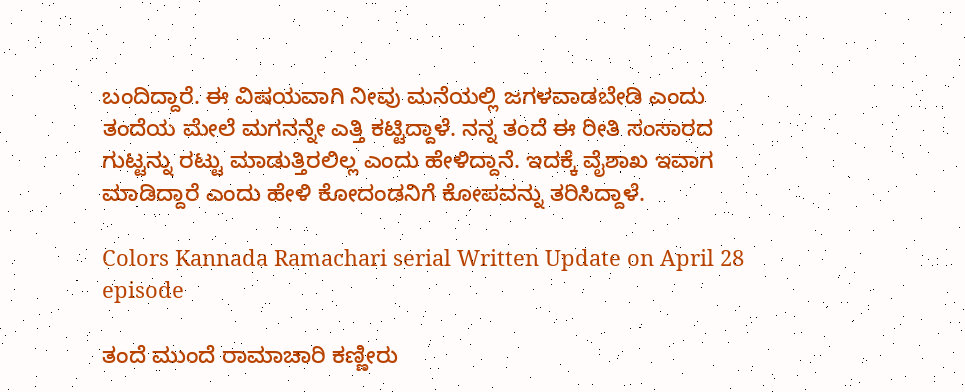ಬಂದಿದ್ದಾರೆ. ಈ ವಿಷಯವಾಗಿ ನೀವು ಮನೆಯಲ್ಲಿ ಜಗಳವಾಡಬೇಡಿ ಎಂದು ತಂದೆಯ ಮೇಲೆ ಮಗನನ್ನೇ ಎತ್ತಿ ಕಟ್ಟಿದ್ದಾಳೆ. ನನ್ನ ತಂದೆ ಈ ರೀತಿ ಸಂಸಾರದ ಗುಟ್ಟನ್ನು ರಟ್ಟು ಮಾಡುತ್ತಿರಲಿಲ್ಲ ಎಂದು ಹೇಳಿದ್ದಾನೆ. ಇದಕ್ಕೆ ವೈಶಾಖ ಇವಾಗ ಮಾಡಿದ್ದಾರೆ ಎಂದು ಹೇಳಿ ಕೋದಂಡನಿಗೆ ಕೋಪವನ್ನು ತರಿಸಿದ್ದಾಳೆ.

Colors Kannada Ramachari serial Written Update on April 28 episode

ತಂದೆ ಮುಂದೆ ರಾಮಾಚಾರಿ ಕಣ್ಣೀರು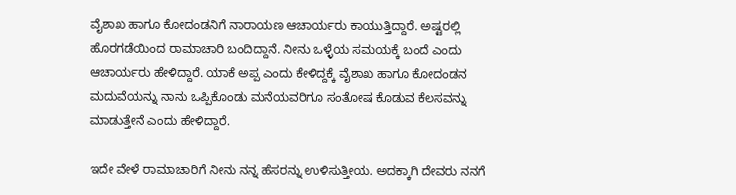ವೈಶಾಖ ಹಾಗೂ ಕೋದಂಡನಿಗೆ ನಾರಾಯಣ ಆಚಾರ್ಯರು ಕಾಯುತ್ತಿದ್ದಾರೆ. ಅಷ್ಟರಲ್ಲಿ ಹೊರಗಡೆಯಿಂದ ರಾಮಾಚಾರಿ ಬಂದಿದ್ದಾನೆ. ನೀನು ಒಳ್ಳೆಯ ಸಮಯಕ್ಕೆ ಬಂದೆ ಎಂದು ಆಚಾರ್ಯರು ಹೇಳಿದ್ದಾರೆ. ಯಾಕೆ ಅಪ್ಪ ಎಂದು ಕೇಳಿದ್ದಕ್ಕೆ ವೈಶಾಖ ಹಾಗೂ ಕೋದಂಡನ ಮದುವೆಯನ್ನು ನಾನು ಒಪ್ಪಿಕೊಂಡು‌ ಮನೆಯವರಿಗೂ ಸಂತೋಷ ಕೊಡುವ ಕೆಲಸವನ್ನು ಮಾಡುತ್ತೇನೆ ಎಂದು ಹೇಳಿದ್ದಾರೆ.

ಇದೇ ವೇಳೆ ರಾಮಾಚಾರಿಗೆ ನೀನು ನನ್ನ ಹೆಸರನ್ನು ಉಳಿಸುತ್ತೀಯ. ಅದಕ್ಕಾಗಿ ದೇವರು ನನಗೆ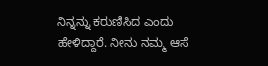ನಿನ್ನನ್ನು ಕರುಣಿಸಿದ ಎಂದು ಹೇಳಿದ್ದಾರೆ. ನೀನು ನಮ್ಮ ಆಸೆ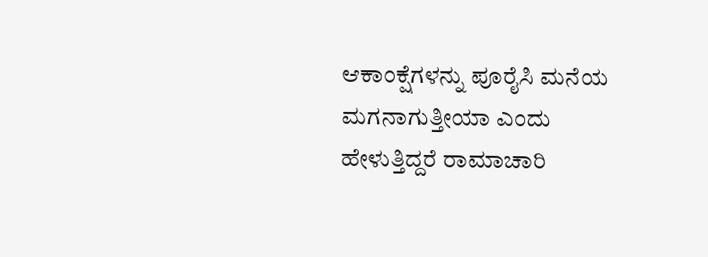ಆಕಾಂಕ್ಷೆಗಳನ್ನು ಪೂರೈಸಿ ಮನೆಯ‌ ಮಗನಾಗುತ್ತೀಯಾ ಎಂದು ಹೇಳುತ್ತಿದ್ದರೆ ರಾಮಾಚಾರಿ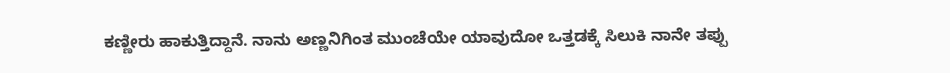ಕಣ್ಣೀರು ಹಾಕುತ್ತಿದ್ದಾನೆ. ನಾನು ಅಣ್ಣನಿಗಿಂತ ಮುಂಚೆಯೇ ಯಾವುದೋ ಒತ್ತಡಕ್ಕೆ ಸಿಲುಕಿ ನಾನೇ ತಪ್ಪು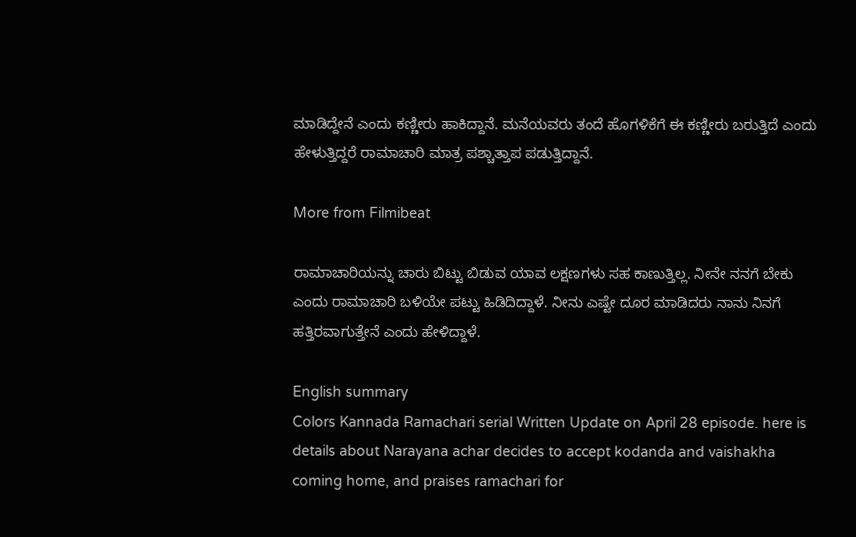ಮಾಡಿದ್ದೇನೆ ಎಂದು ಕಣ್ಣೀರು ಹಾಕಿದ್ದಾನೆ. ಮನೆಯವರು ತಂದೆ ಹೊಗಳಿಕೆಗೆ ಈ ಕಣ್ಣೀರು ಬರುತ್ತಿದೆ ಎಂದು ಹೇಳುತ್ತಿದ್ದರೆ ರಾಮಾಚಾರಿ ಮಾತ್ರ ಪಶ್ಚಾತ್ತಾಪ ಪಡುತ್ತಿದ್ದಾನೆ.

More from Filmibeat

ರಾಮಾಚಾರಿಯನ್ನು ಚಾರು ಬಿಟ್ಟು ಬಿಡುವ ಯಾವ ಲಕ್ಷಣಗಳು ಸಹ ಕಾಣುತ್ತಿಲ್ಲ. ನೀನೇ ನನಗೆ ಬೇಕು ಎಂದು ರಾಮಾಚಾರಿ ಬಳಿಯೇ ಪಟ್ಟು ಹಿಡಿದಿದ್ದಾಳೆ. ನೀನು ಎಷ್ಟೇ ದೂರ ಮಾಡಿದರು ನಾನು ನಿನಗೆ ಹತ್ತಿರವಾಗುತ್ತೇನೆ ಎಂದು ಹೇಳಿದ್ದಾಳೆ.

English summary
Colors Kannada Ramachari serial Written Update on April 28 episode. here is details about Narayana achar decides to accept kodanda and vaishakha coming home, and praises ramachari for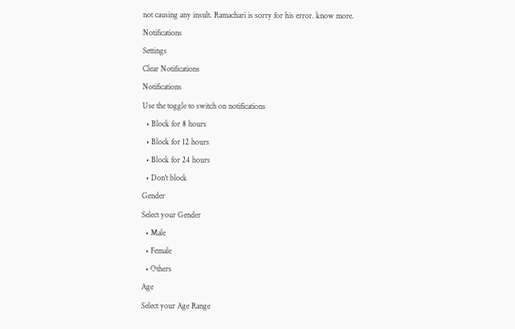not causing any insult. Ramachari is sorry for his error. know more.
Notifications
Settings
Clear Notifications
Notifications
Use the toggle to switch on notifications
  • Block for 8 hours
  • Block for 12 hours
  • Block for 24 hours
  • Don't block
Gender
Select your Gender
  • Male
  • Female
  • Others
Age
Select your Age Range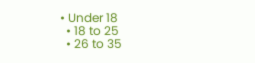• Under 18
  • 18 to 25
  • 26 to 35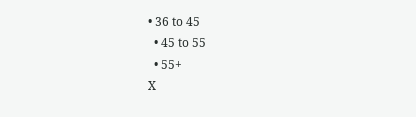• 36 to 45
  • 45 to 55
  • 55+
X